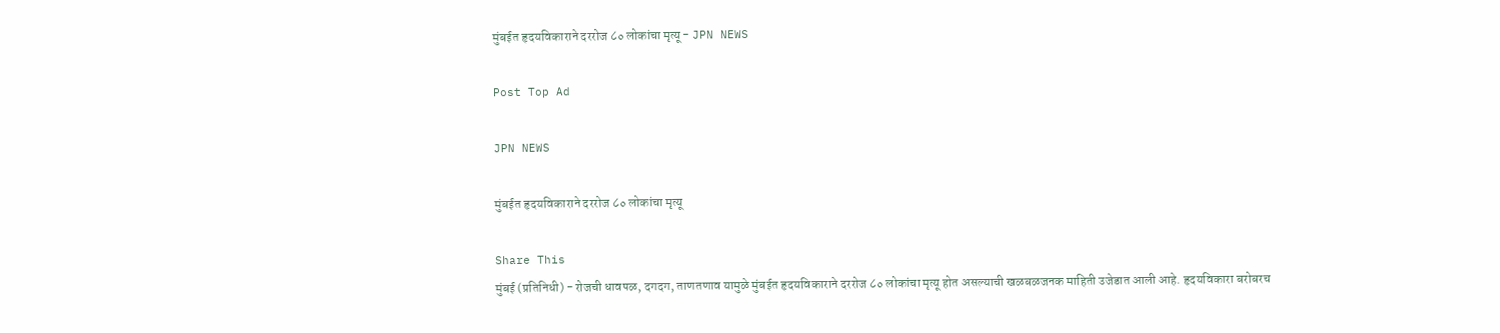मुंबईत हृदयविकाराने दररोज ८० लोकांचा मृत्यू - JPN NEWS

Post Top Ad

JPN NEWS

मुंबईत हृदयविकाराने दररोज ८० लोकांचा मृत्यू

Share This
मुंबई (प्रतिनिधी) - रोजची धावपळ, दगदग, ताणतणाव यामुळे मुंबईत हृदयविकाराने दररोज ८० लोकांचा मृत्यू होत असल्याची खळबळजनक माहिती उजेडात आली आहे. हृदयविकारा बरोबरच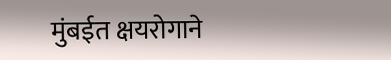मुंबईत क्षयरोगाने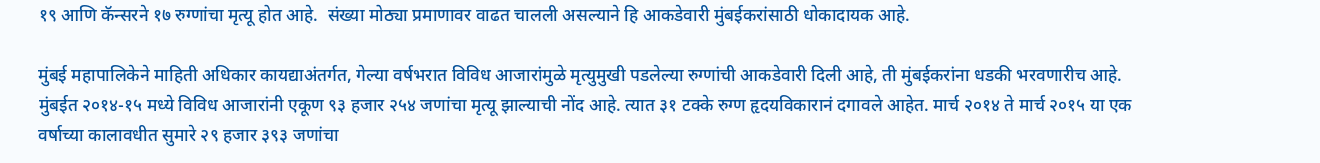१९ आणि कॅन्सरने १७ रुग्णांचा मृत्यू होत आहे.  संख्या मोठ्या प्रमाणावर वाढत चालली असल्याने हि आकडेवारी मुंबईकरांसाठी धोकादायक आहे.

मुंबई महापालिकेने माहिती अधिकार कायद्याअंतर्गत, गेल्या वर्षभरात विविध आजारांमुळे मृत्युमुखी पडलेल्या रुग्णांची आकडेवारी दिली आहे, ती मुंबईकरांना धडकी भरवणारीच आहे. मुंबईत २०१४-१५ मध्ये विविध आजारांनी एकूण ९३ हजार २५४ जणांचा मृत्यू झाल्याची नोंद आहे. त्यात ३१ टक्के रुग्ण हृदयविकारानं दगावले आहेत. मार्च २०१४ ते मार्च २०१५ या एक वर्षाच्या कालावधीत सुमारे २९ हजार ३९३ जणांचा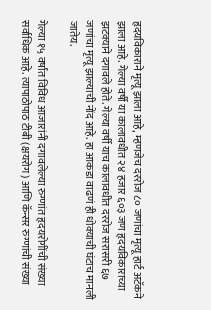हृदयविकाराने मृत्यू झाला आहे, म्हणजेच दररोज ८० जणांचा मृत्यू हार्ट अटॅकने झाला आहे. गेल्या वर्षी या कालावधीत २४ हजार ६०३ जण हृदयविकाराच्या झटक्याने दगावले होते. गेल्या वर्षी याच कालावधीत दररोज सरासरी ६७ जणांचा मृत्यू झाल्याची नोंद आहे. हा आकडा वाढणं ही धोक्याची घंटाच मानली जातेय.

गेल्या १५ वर्षांत विविध आजारांनी दगावलेल्या रुग्णांत हृदयरोगींची संख्या सर्वाधिक आहे. त्यापाठोपाठ टीबी (क्षयरोग) आणि कॅन्सर रुग्णांची संख्या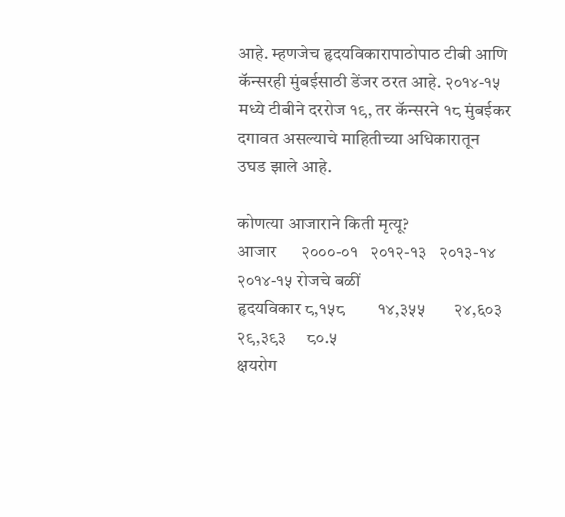आहे. म्हणजेच हृदयविकारापाठोपाठ टीबी आणि कॅन्सरही मुंबईसाठी डेंजर ठरत आहे. २०१४-१५ मध्ये टीबीने दररोज १९, तर कॅन्सरने १८ मुंबईकर दगावत असल्याचे माहितीच्या अधिकारातून उघड झाले आहे.

कोणत्या आजाराने किती मृत्यू?
आजार      २०००-०१   २०१२-१३   २०१३-१४   २०१४-१५ रोजचे बळीं
हृदयविकार ८,१५८        १४,३५५       २४,६०३     २९,३९३     ८०.५
क्षयरोग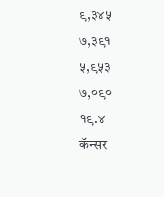९,३४५         ७,३९१        ५,९५३       ७,०९०     १९.४
कॅन्सर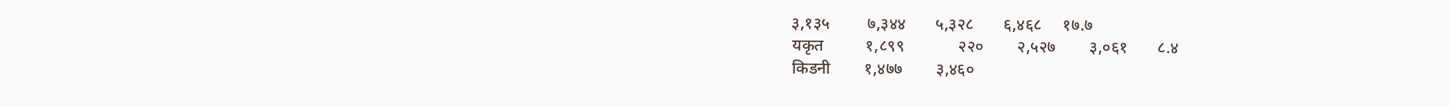३,१३५         ७,३४४       ५,३२८       ६,४६८     १७.७
यकृत          १,८९९             २२०        २,५२७        ३,०६१       ८.४
किडनी        १,४७७        ३,४६०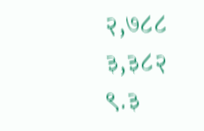२,७८८         ३,३८२      ९.३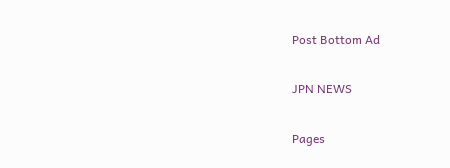Post Bottom Ad

JPN NEWS

Pages